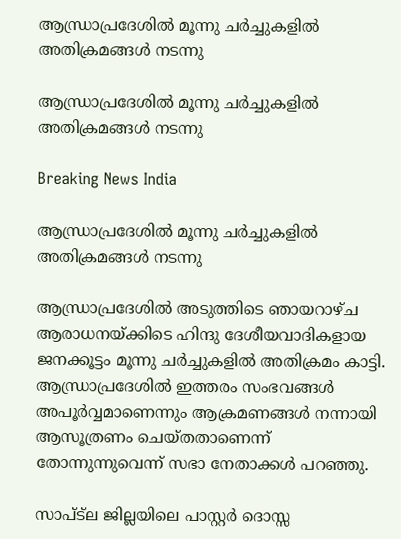ആന്ധ്രാപ്രദേശില്‍ മൂന്നു ചര്‍ച്ചുകളില്‍ അതിക്രമങ്ങള്‍ നടന്നു

ആന്ധ്രാപ്രദേശില്‍ മൂന്നു ചര്‍ച്ചുകളില്‍ അതിക്രമങ്ങള്‍ നടന്നു

Breaking News India

ആന്ധ്രാപ്രദേശില്‍ മൂന്നു ചര്‍ച്ചുകളില്‍ അതിക്രമങ്ങള്‍ നടന്നു

ആന്ധ്രാപ്രദേശില്‍ അടുത്തിടെ ഞായറാഴ്ച ആരാധനയ്ക്കിടെ ഹിന്ദു ദേശീയവാദികളായ ജനക്കൂട്ടം മൂന്നു ചര്‍ച്ചുകളില്‍ അതിക്രമം കാട്ടി. ആന്ധ്രാപ്രദേശില്‍ ഇത്തരം സംഭവങ്ങള്‍ അപൂര്‍വ്വമാണെന്നും ആക്രമണങ്ങള്‍ നന്നായി ആസൂത്രണം ചെയ്തതാണെന്ന് തോന്നുന്നുവെന്ന് സഭാ നേതാക്കള്‍ പറഞ്ഞു.

സാപ്ട്ല ജില്ലയിലെ പാസ്റ്റര്‍ ദൊസ്സ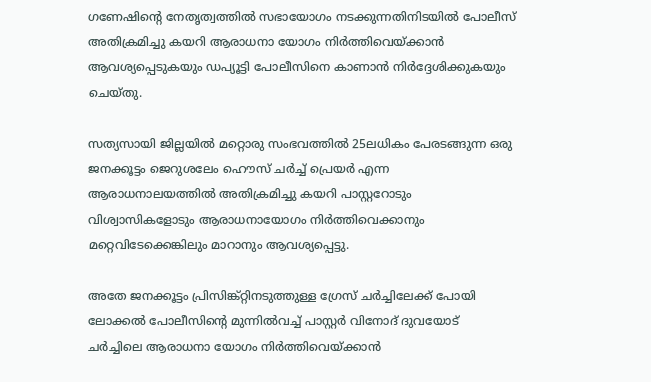ഗണേഷിന്റെ നേതൃത്വത്തില്‍ സഭായോഗം നടക്കുന്നതിനിടയില്‍ പോലീസ് അതിക്രമിച്ചു കയറി ആരാധനാ യോഗം നിര്‍ത്തിവെയ്ക്കാന്‍ ആവശ്യപ്പെടുകയും ഡപ്യൂട്ടി പോലീസിനെ കാണാന്‍ നിര്‍ദ്ദേശിക്കുകയും ചെയ്തു.

സത്യസായി ജില്ലയില്‍ മറ്റൊരു സംഭവത്തില്‍ 25ലധികം പേരടങ്ങുന്ന ഒരു ജനക്കൂട്ടം ജെറുശലേം ഹൌസ് ചര്‍ച്ച് പ്രെയര്‍ എന്ന ആരാധനാലയത്തില്‍ അതിക്രമിച്ചു കയറി പാസ്റ്ററോടും വിശ്വാസികളോടും ആരാധനായോഗം നിര്‍ത്തിവെക്കാനും മറ്റെവിടേക്കെങ്കിലും മാറാനും ആവശ്യപ്പെട്ടു.

അതേ ജനക്കൂട്ടം പ്രിസിങ്ക്റ്റിനടുത്തുള്ള ഗ്രേസ് ചര്‍ച്ചിലേക്ക് പോയി ലോക്കല്‍ പോലീസിന്റെ മുന്നില്‍വച്ച് പാസ്റ്റര്‍ വിനോദ് ദുവയോട് ചര്‍ച്ചിലെ ആരാധനാ യോഗം നിര്‍ത്തിവെയ്ക്കാന്‍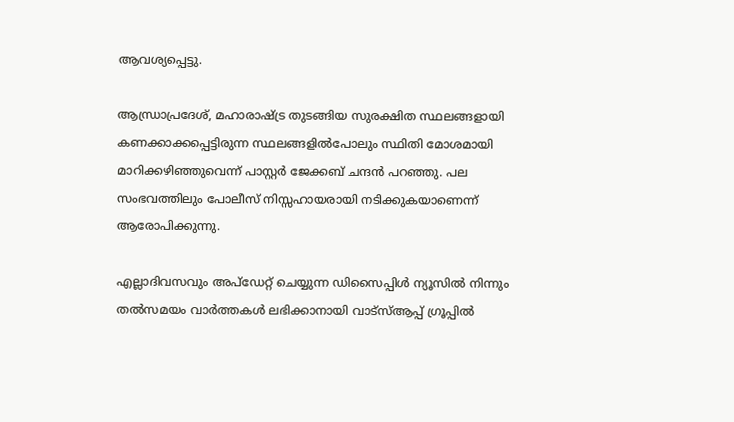ആവശ്യപ്പെട്ടു.

ആന്ധ്രാപ്രദേശ്, മഹാരാഷ്ട്ര തുടങ്ങിയ സുരക്ഷിത സ്ഥലങ്ങളായി കണക്കാക്കപ്പെട്ടിരുന്ന സ്ഥലങ്ങളില്‍പോലും സ്ഥിതി മോശമായി മാറിക്കഴിഞ്ഞുവെന്ന് പാസ്റ്റര്‍ ജേക്കബ് ചന്ദന്‍ പറഞ്ഞു. പല സംഭവത്തിലും പോലീസ് നിസ്സഹായരായി നടിക്കുകയാണെന്ന് ആരോപിക്കുന്നു.

എല്ലാദിവസവും അപ്ഡേറ്റ് ചെയ്യുന്ന ഡിസൈപ്പിൾ ന്യൂസിൽ നിന്നും തൽസമയം വാർത്തകൾ ലഭിക്കാനായി വാട്സ്ആപ്പ് ഗ്രൂപ്പിൽ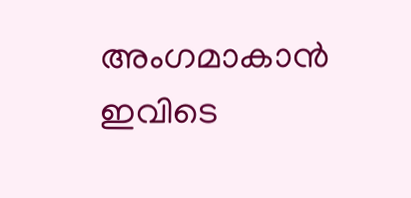അംഗമാകാൻ ഇവിടെ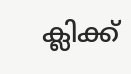ക്ലിക്ക്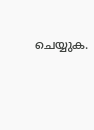ചെയ്യുക.